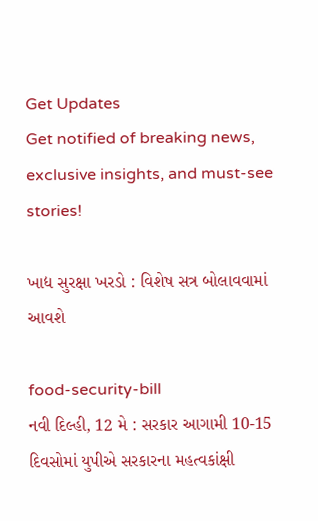Get Updates
Get notified of breaking news, exclusive insights, and must-see stories!

ખાદ્ય સુરક્ષા ખરડો : વિશેષ સત્ર બોલાવવામાં આવશે

food-security-bill
નવી દિલ્હી, 12 મે : સરકાર આગામી 10-15 દિવસોમાં યુપીએ સરકારના મહત્વકાંક્ષી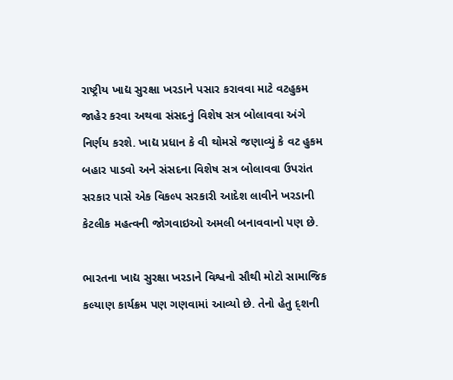રાષ્ટ્રીય ખાદ્ય સુરક્ષા ખરડાને પસાર કરાવવા માટે વટહુકમ જાહેર કરવા અથવા સંસદનું વિશેષ સત્ર બોલાવવા અંગે નિર્ણય કરશે. ખાદ્ય પ્રધાન કે વી થોમસે જણાવ્યું કે વટ હુકમ બહાર પાડવો અને સંસદના વિશેષ સત્ર બોલાવવા ઉપરાંત સરકાર પાસે એક વિકલ્પ સરકારી આદેશ લાવીને ખરડાની કેટલીક મહત્વની જોગવાઇઓ અમલી બનાવવાનો પણ છે.

ભારતના ખાદ્ય સુરક્ષા ખરડાને વિશ્વનો સૌથી મોટો સામાજિક કલ્યાણ કાર્યક્રમ પણ ગણવામાં આવ્યો છે. તેનો હેતુ દ્શની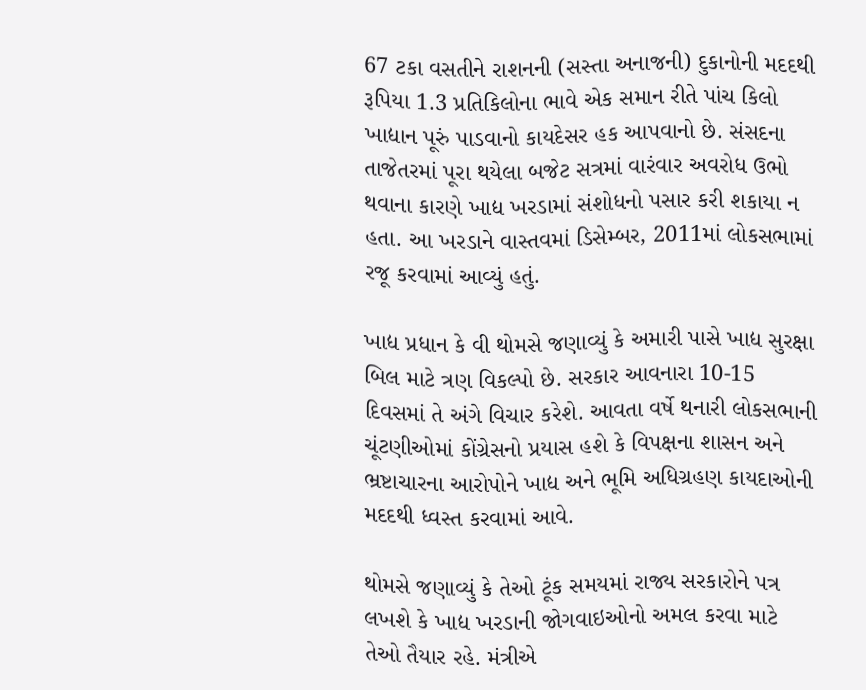67 ટકા વસતીને રાશનની (સસ્તા અનાજની) દુકાનોની મદદથી રૂપિયા 1.3 પ્રતિકિલોના ભાવે એક સમાન રીતે પાંચ કિલો ખાદ્યાન પૂરું પાડવાનો કાયદેસર હક આપવાનો છે. સંસદના તાજેતરમાં પૂરા થયેલા બજેટ સત્રમાં વારંવાર અવરોધ ઉભો થવાના કારણે ખાદ્ય ખરડામાં સંશોધનો પસાર કરી શકાયા ન હતા. આ ખરડાને વાસ્તવમાં ડિસેમ્બર, 2011માં લોકસભામાં રજૂ કરવામાં આવ્યું હતું.

ખાદ્ય પ્રધાન કે વી થોમસે જણાવ્યું કે અમારી પાસે ખાદ્ય સુરક્ષા બિલ માટે ત્રણ વિકલ્પો છે. સરકાર આવનારા 10-15 દિવસમાં તે અંગે વિચાર કરેશે. આવતા વર્ષે થનારી લોકસભાની ચૂંટણીઓમાં કોંગ્રેસનો પ્રયાસ હશે કે વિપક્ષના શાસન અને ભ્રષ્ટાચારના આરોપોને ખાદ્ય અને ભૂમિ અધિગ્રહણ કાયદાઓની મદદથી ધ્વસ્ત કરવામાં આવે.

થોમસે જણાવ્યું કે તેઓ ટૂંક સમયમાં રાજ્ય સરકારોને પત્ર લખશે કે ખાદ્ય ખરડાની જોગવાઇઓનો અમલ કરવા માટે તેઓ તૈયાર રહે. મંત્રીએ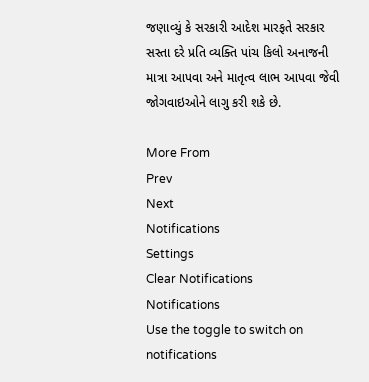જણાવ્યું કે સરકારી આદેશ મારફતે સરકાર સસ્તા દરે પ્રતિ વ્યક્તિ પાંચ કિલો અનાજની માત્રા આપવા અને માતૃત્વ લાભ આપવા જેવી જોગવાઇઓને લાગુ કરી શકે છે.

More From
Prev
Next
Notifications
Settings
Clear Notifications
Notifications
Use the toggle to switch on notifications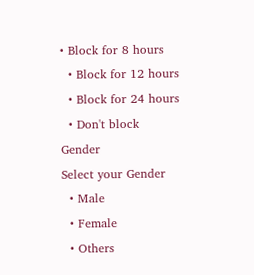• Block for 8 hours
  • Block for 12 hours
  • Block for 24 hours
  • Don't block
Gender
Select your Gender
  • Male
  • Female
  • Others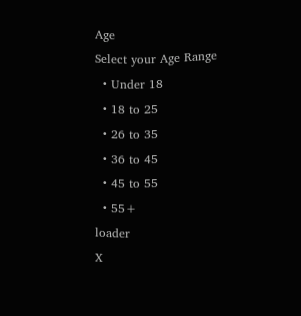Age
Select your Age Range
  • Under 18
  • 18 to 25
  • 26 to 35
  • 36 to 45
  • 45 to 55
  • 55+
loader
X